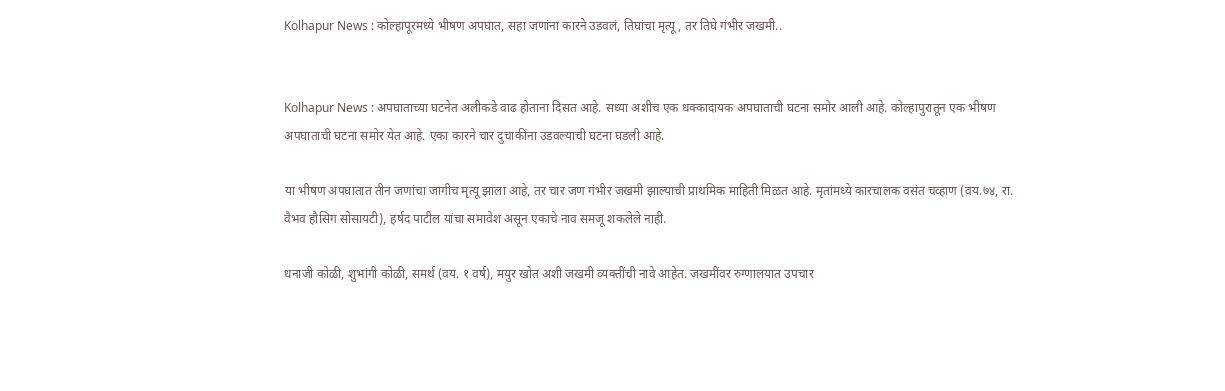Kolhapur News : कोल्हापूरमध्ये भीषण अपघात, सहा जणांना कारने उडवलं, तिघांचा मृत्यू, तर तिघे गंभीर जखमी..


Kolhapur News : अपघाताच्या घटनेत अलीकडे वाढ होताना दिसत आहे. सध्या अशीच एक धक्कादायक अपघाताची घटना समोर आली आहे. कोल्हापुरातून एक भीषण अपघाताची घटना समोर येत आहे. एका कारने चार दुचाकींना उडवल्याची घटना घडली आहे.

या भीषण अपघातात तीन जणांचा जागीच मृत्यू झाला आहे, तर चार जण गंभीर जखमी झाल्याची प्राथमिक माहिती मिळत आहे. मृतांमध्ये कारचालक वसंत चव्हाण (वय.७४, रा. वैभव हौसिग सोसायटी), हर्षद पाटील यांचा समावेश असून एकाचे नाव समजू शकलेले नाही.

धनाजी कोळी, शुभांगी कोळी, समर्थ (वय. १ वर्ष), मयुर खोत अशी जखमी व्यक्तींची नावे आहेत. जखमींवर रुग्णालयात उपचार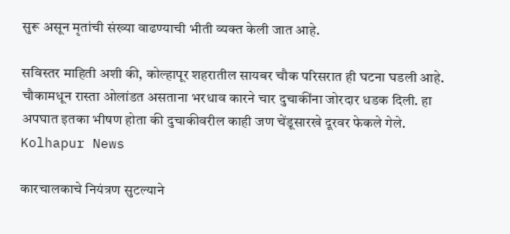सुरू असून मृतांची संख्या वाढण्याची भीती व्यक्त केली जात आहे.

सविस्तर माहिती अशी की, कोल्हापूर शहरातील सायबर चौक परिसरात ही घटना घडली आहे. चौकामधून रास्ता ओलांडत असताना भरधाव कारने चार दुचाकींना जोरदार धडक दिली. हा अपघात इतका भीषण होता की दुचाकीवरील काही जण चेंडूसारखे दूरवर फेकले गेले. Kolhapur News

कारचालकाचे नियंत्रण सुटल्याने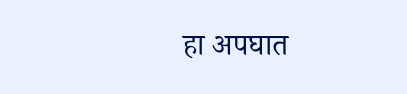हा अपघात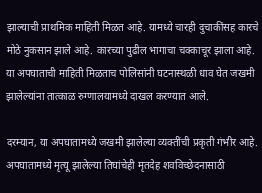झाल्याची प्राथमिक माहिती मिळत आहे. यामध्ये चारही दुचाकींसह कारचे मोठे नुकसान झाले आहे. कारच्या पुढील भागाचा चक्काचूर झाला आहे. या अपघाताची माहिती मिळताच पोलिसांनी घटनास्थळी धाव घेत जखमी झालेल्यांना तात्काळ रुग्णालयामध्ये दाखल करण्यात आले.

दरम्यान, या अपघातामध्ये जखमी झालेल्या व्यक्तींची प्रकृती गंभीर आहे. अपघातामध्ये मृत्यू झालेल्या तिघांचेही मृतदेह शवविच्छेदनासाठी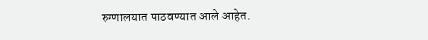रुग्णालयात पाठवण्यात आले आहेत.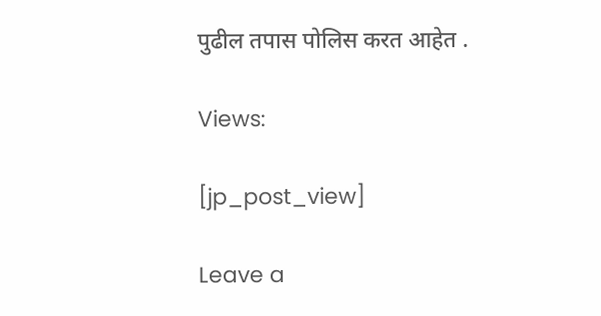पुढील तपास पोलिस करत आहेत .

Views:

[jp_post_view]

Leave a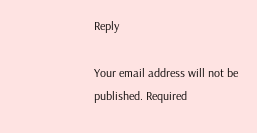Reply

Your email address will not be published. Required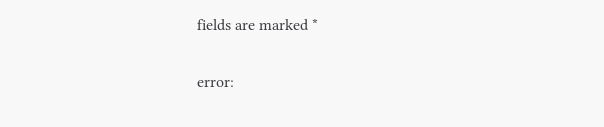fields are marked *

error: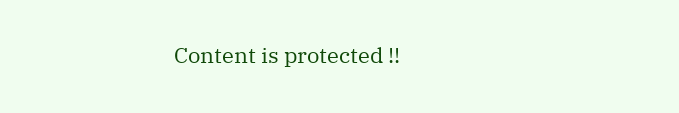Content is protected !!